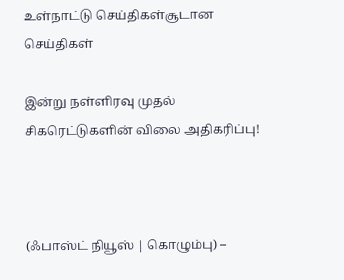உள்நாட்டு செய்திகள்சூடான செய்திகள்

இன்று நள்ளிரவு முதல் சிகரெட்டுகளின் விலை அதிகரிப்பு!



(ஃபாஸ்ட் நியூஸ் | கொழும்பு) –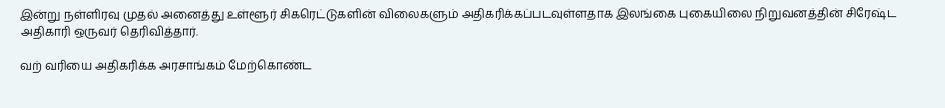இன்று நள்ளிரவு முதல் அனைத்து உள்ளூர் சிகரெட்டுகளின் விலைகளும் அதிகரிக்கப்படவுள்ளதாக இலங்கை புகையிலை நிறுவனத்தின் சிரேஷ்ட அதிகாரி ஒருவர் தெரிவித்தார்.

வற் வரியை அதிகரிக்க அரசாங்கம் மேற்கொண்ட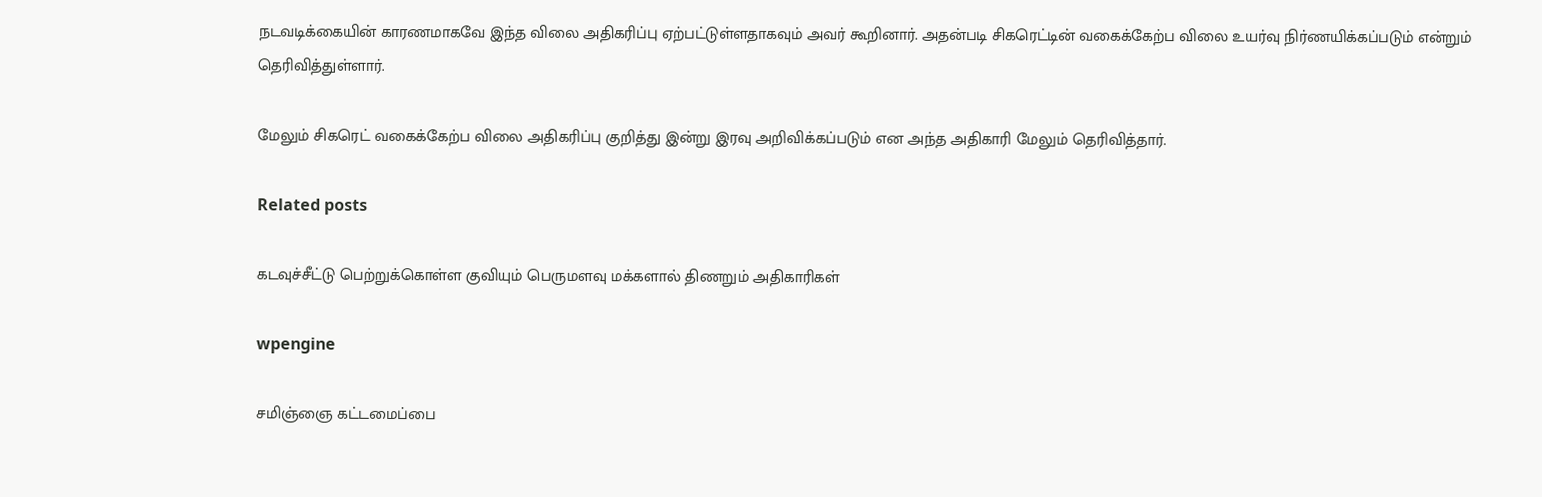நடவடிக்கையின் காரணமாகவே இந்த விலை அதிகரிப்பு ஏற்பட்டுள்ளதாகவும் அவர் கூறினார். அதன்படி சிகரெட்டின் வகைக்கேற்ப விலை உயர்வு நிர்ணயிக்கப்படும் என்றும் தெரிவித்துள்ளார்.

மேலும் சிகரெட் வகைக்கேற்ப விலை அதிகரிப்பு குறித்து இன்று இரவு அறிவிக்கப்படும் என அந்த அதிகாரி மேலும் தெரிவித்தார்.

Related posts

கடவுச்சீட்டு பெற்றுக்கொள்ள குவியும் பெருமளவு மக்களால் திணறும் அதிகாரிகள்

wpengine

சமிஞ்ஞை கட்டமைப்பை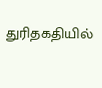துரிதகதியில்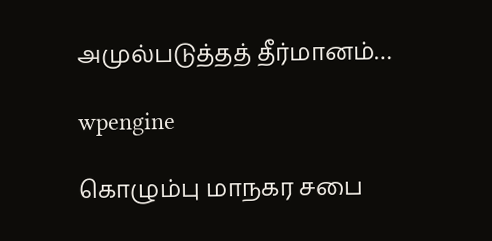அமுல்படுத்தத் தீர்மானம்…

wpengine

கொழும்பு மாநகர சபை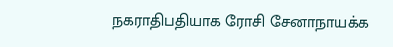நகராதிபதியாக ரோசி சேனாநாயக்க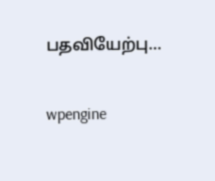பதவியேற்பு…

wpengine